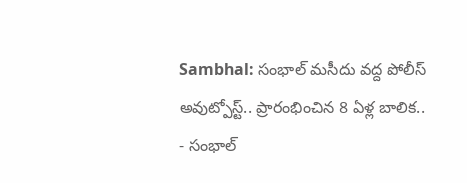Sambhal: సంభాల్ మసీదు వద్ద పోలీస్ అవుట్పోస్ట్.. ప్రారంభించిన 8 ఏళ్ల బాలిక..
- సంభాల్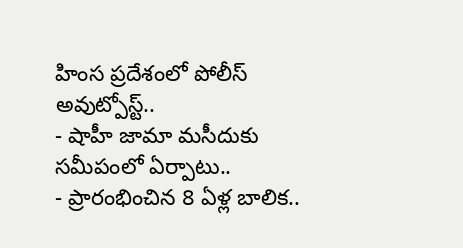హింస ప్రదేశంలో పోలీస్ అవుట్పోస్ట్..
- షాహీ జామా మసీదుకు సమీపంలో ఏర్పాటు..
- ప్రారంభించిన 8 ఏళ్ల బాలిక..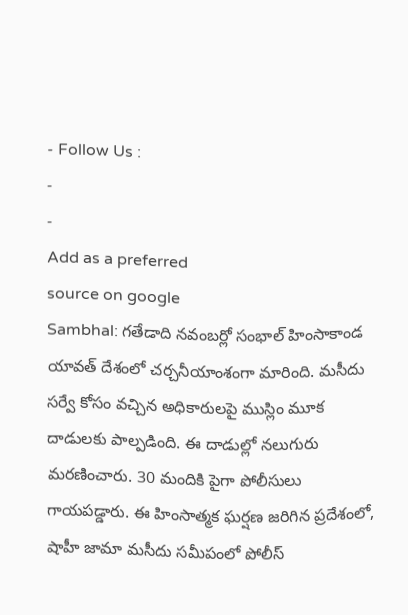- Follow Us :
-
-
Add as a preferred
source on google
Sambhal: గతేడాది నవంబర్లో సంభాల్ హింసాకాండ యావత్ దేశంలో చర్చనీయాంశంగా మారింది. మసీదు సర్వే కోసం వచ్చిన అధికారులపై ముస్లిం మూక దాడులకు పాల్పడింది. ఈ దాడుల్లో నలుగురు మరణించారు. 30 మందికి పైగా పోలీసులు గాయపడ్డారు. ఈ హింసాత్మక ఘర్షణ జరిగిన ప్రదేశంలో, షాహీ జామా మసీదు సమీపంలో పోలీస్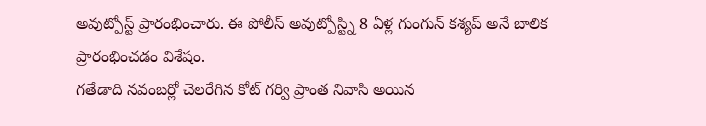అవుట్పోస్ట్ ప్రారంభించారు. ఈ పోలీస్ అవుట్పోస్ట్ని 8 ఏళ్ల గుంగున్ కశ్యప్ అనే బాలిక ప్రారంభించడం విశేషం.
గతేడాది నవంబర్లో చెలరేగిన కోట్ గర్వి ప్రాంత నివాసి అయిన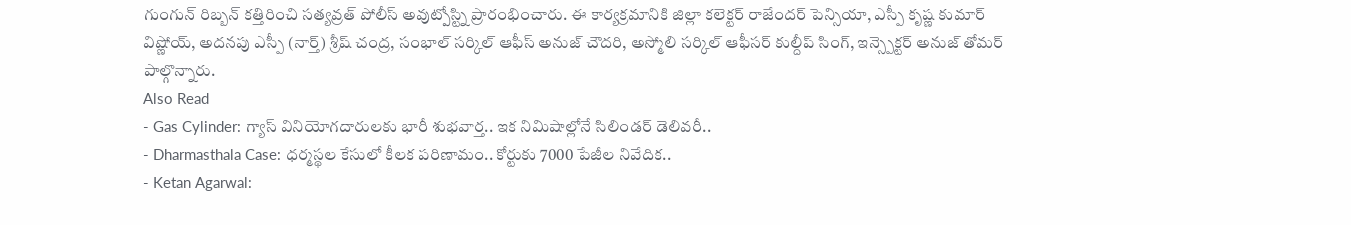గుంగున్ రిబ్బన్ కత్తిరించి సత్యవ్రత్ పోలీస్ అవుట్పోస్ట్ని ప్రారంభించారు. ఈ కార్యక్రమానికి జిల్లా కలెక్టర్ రాజేందర్ పెన్సియా, ఎస్పీ కృష్ణ కుమార్ విష్ణోయ్, అదనపు ఎస్పీ (నార్త్) శ్రీష్ చంద్ర, సంభాల్ సర్కిల్ ఆఫీస్ అనుజ్ చౌదరి, అస్మోలి సర్కిల్ ఆఫీసర్ కుల్దీప్ సింగ్, ఇన్స్పెక్టర్ అనుజ్ తోమర్ పాల్గొన్నారు.
Also Read
- Gas Cylinder: గ్యాస్ వినియోగదారులకు భారీ శుభవార్త.. ఇక నిమిషాల్లోనే సిలిండర్ డెలివరీ..
- Dharmasthala Case: ధర్మస్థల కేసులో కీలక పరిణామం.. కోర్టుకు 7000 పేజీల నివేదిక..
- Ketan Agarwal: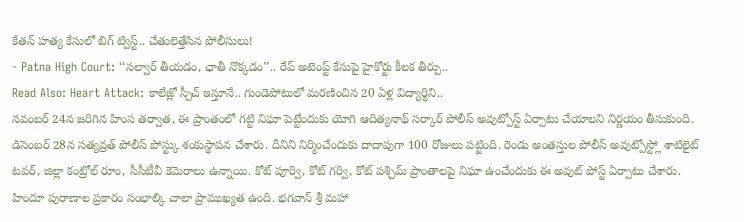కేతన్ హత్య కేసులో బిగ్ ట్విస్ట్.. చేతులెత్తేసిన పోలీసులు!
- Patna High Court: ‘‘సల్వార్ తీయడం, ఛాతీ నొక్కడం’’.. రేప్ అటెంప్ట్ కేసుపై హైకోర్టు కీలక తీర్పు..
Read Also: Heart Attack: కాలేజ్లో స్పీచ్ ఇస్తూనే.. గుండెపోటులో మరణించిన 20 ఏళ్ల విద్యార్థిని..
నవంబర్ 24న జరిగిన హింస తర్వాత, ఈ ప్రాంతంలో గట్టి నిఘా పెట్టేందుకు యోగి ఆదిత్యనాథ్ సర్కార్ పోలీస్ అవుట్పోస్ట్ ఏర్పాటు చేయాలని నిర్ణయం తీసుకుంది. డిసెంబర్ 28న సత్యవ్రత్ పోలీస్ పోస్ట్కు శంకుస్థాపన చేశారు. దీనిని నిర్మించేందుకు దాదాపుగా 100 రోజులు పట్టింది. రెండు అంతస్తుల పోలీస్ అవుట్పోస్ట్లో శాటిలైట్ టవర్, జిల్లా కంట్రోల్ రూం, సీసీటీవీ కెమెరాలు ఉన్నాయి. కోట్ పూర్వి, కోట్ గర్వి, కోట్ పశ్చిమ్ ప్రాంతాలపై నిఘా ఉంచేందుకు ఈ అవుట్ పోస్ట్ ఏర్పాటు చేశారు.
హిందూ పురాణాల ప్రకారం సంభాల్కి చాలా ప్రాముఖ్యత ఉంది. భగవాన్ శ్రీ మహా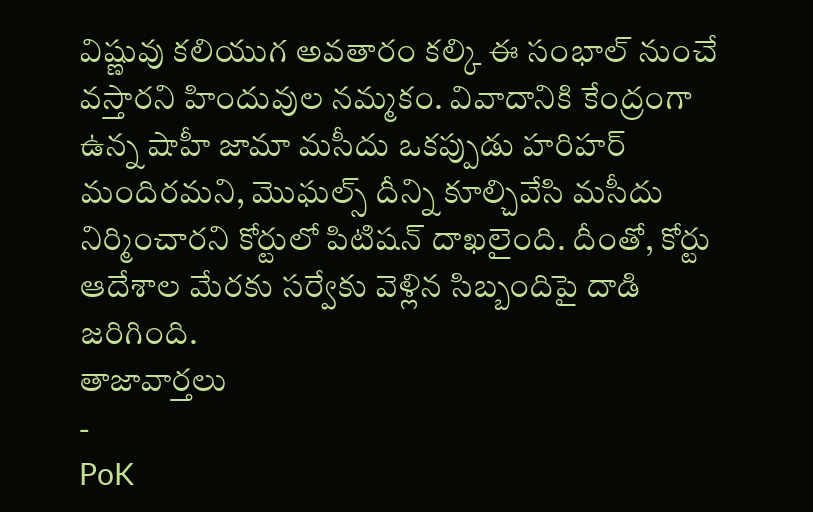విష్ణువు కలియుగ అవతారం కల్కి ఈ సంభాల్ నుంచే వస్తారని హిందువుల నమ్మకం. వివాదానికి కేంద్రంగా ఉన్న షాహీ జామా మసీదు ఒకప్పుడు హరిహర్ మందిరమని, మొఘల్స్ దీన్ని కూల్చివేసి మసీదు నిర్మించారని కోర్టులో పిటిషన్ దాఖలైంది. దీంతో, కోర్టు ఆదేశాల మేరకు సర్వేకు వెళ్లిన సిబ్బందిపై దాడి జరిగింది.
తాజావార్తలు
-
PoK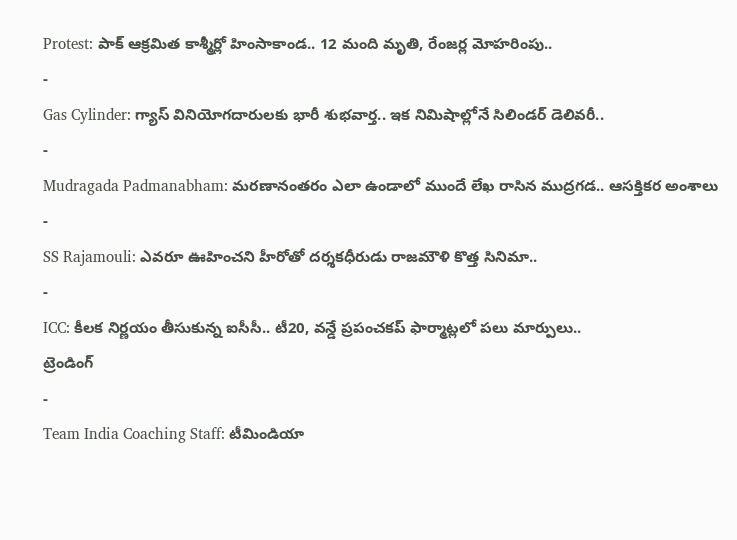Protest: పాక్ ఆక్రమిత కాశ్మీర్లో హింసాకాండ.. 12 మంది మృతి, రేంజర్ల మోహరింపు..
-
Gas Cylinder: గ్యాస్ వినియోగదారులకు భారీ శుభవార్త.. ఇక నిమిషాల్లోనే సిలిండర్ డెలివరీ..
-
Mudragada Padmanabham: మరణానంతరం ఎలా ఉండాలో ముందే లేఖ రాసిన ముద్రగడ.. ఆసక్తికర అంశాలు
-
SS Rajamouli: ఎవరూ ఊహించని హీరోతో దర్శకధీరుడు రాజమౌళి కొత్త సినిమా..
-
ICC: కీలక నిర్ణయం తీసుకున్న ఐసీసీ.. టీ20, వన్డే ప్రపంచకప్ ఫార్మాట్లలో పలు మార్పులు..
ట్రెండింగ్
-
Team India Coaching Staff: టీమిండియా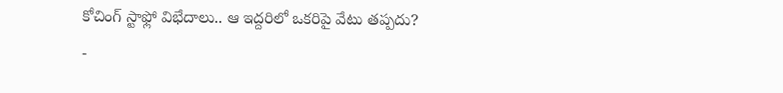కోచింగ్ స్టాఫ్లో విభేదాలు.. ఆ ఇద్దరిలో ఒకరిపై వేటు తప్పదు?
-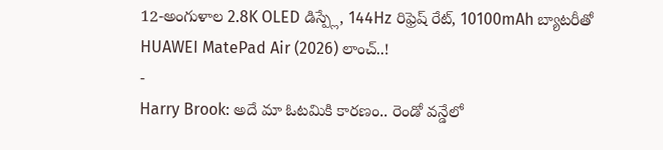12-అంగుళాల 2.8K OLED డిస్ప్లే, 144Hz రిఫ్రెష్ రేట్, 10100mAh బ్యాటరీతో HUAWEI MatePad Air (2026) లాంచ్..!
-
Harry Brook: అదే మా ఓటమికి కారణం.. రెండో వన్డేలో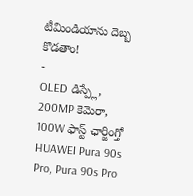టీమిండియాను దెబ్బ కొడతాం!
-
OLED డిస్ప్లే, 200MP కెమెరా, 100W ఫాస్ట్ ఛార్జింగ్తో HUAWEI Pura 90s Pro, Pura 90s Pro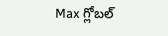Max గ్లోబల్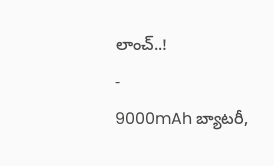లాంచ్..!
-
9000mAh బ్యాటరీ,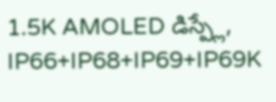1.5K AMOLED డిస్ప్లే, IP66+IP68+IP69+IP69K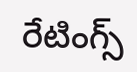రేటింగ్స్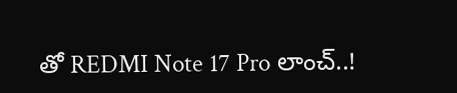తో REDMI Note 17 Pro లాంచ్..!